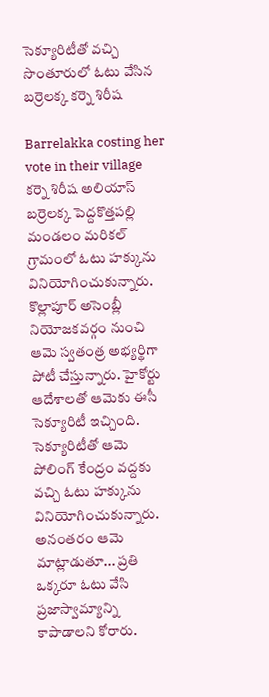సెక్యూరిటీతో వచ్చి సొంతూరులో ఓటు వేసిన బర్రెలక్క కర్నె శిరీష

Barrelakka costing her vote in their village
కర్నె శిరీష అలియాస్ బర్రెలక్క పెద్దకొత్తపల్లి మండలం మరికల్ గ్రామంలో ఓటు హక్కును వినియోగించుకున్నారు. కొల్లాపూర్ అసెంబ్లీ నియోజకవర్గం నుంచి ఆమె స్వతంత్ర అభ్యర్థిగా పోటీ చేస్తున్నారు. హైకోర్టు ఆదేశాలతో ఆమెకు ఈసీ సెక్యూరిటీ ఇచ్చింది. సెక్యూరిటీతో ఆమె పోలింగ్ కేంద్రం వద్దకు వచ్చి ఓటు హక్కును వినియోగించుకున్నారు. అనంతరం ఆమె మాట్లాడుతూ... ప్రతి ఒక్కరూ ఓటు వేసి ప్రజాస్వామ్యాన్ని కాపాడాలని కోరారు.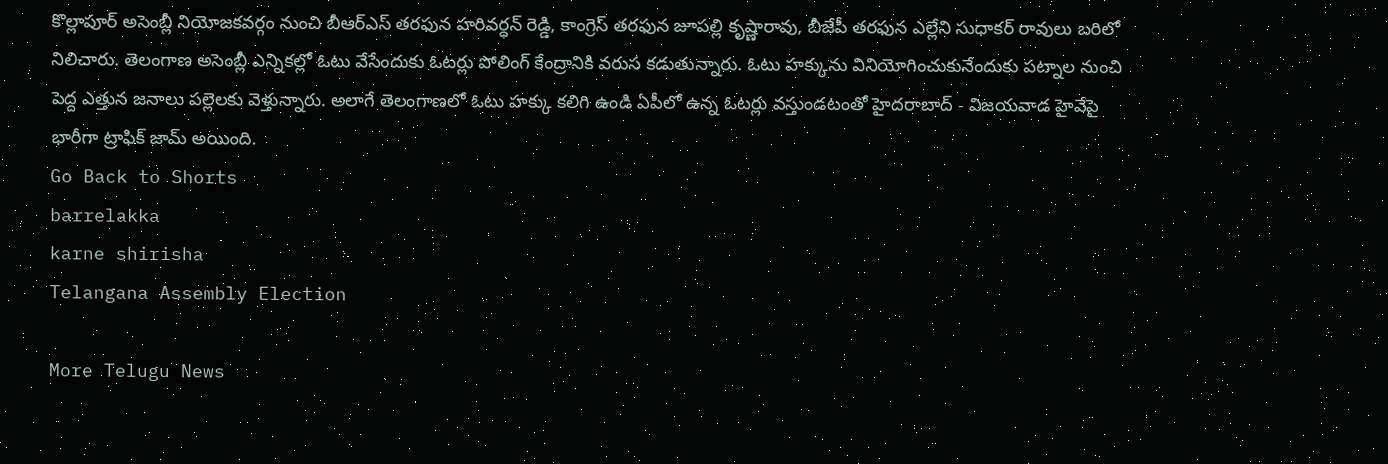కొల్లాపూర్ అసెంబ్లీ నియోజకవర్గం నుంచి బీఆర్ఎస్ తరఫున హరివర్ధన్ రెడ్డి, కాంగ్రెస్ తరఫున జూపల్లి కృష్ణారావు, బీజేపీ తరఫున ఎల్లేని సుధాకర్ రావులు బరిలో నిలిచారు. తెలంగాణ అసెంబ్లీ ఎన్నికల్లో ఓటు వేసేందుకు ఓటర్లు పోలింగ్ కేంద్రానికి వరుస కడుతున్నారు. ఓటు హక్కును వినియోగించుకునేందుకు పట్నాల నుంచి పెద్ద ఎత్తున జనాలు పల్లెలకు వెళ్తున్నారు. అలాగే తెలంగాణలో ఓటు హక్కు కలిగి ఉండి ఏపీలో ఉన్న ఓటర్లు వస్తుండటంతో హైదరాబాద్ - విజయవాడ హైవేపై భారీగా ట్రాఫిక్ జామ్ అయింది.
Go Back to Shorts
barrelakka
karne shirisha
Telangana Assembly Election

More Telugu News